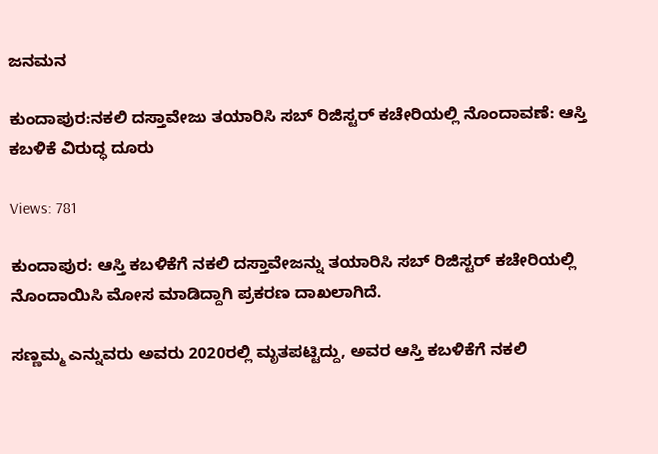ಜನಮನ

ಕುಂದಾಪುರ:ನಕಲಿ ದಸ್ತಾವೇಜು ತಯಾರಿಸಿ ಸಬ್‌ ರಿಜಿಸ್ಟರ್‌ ಕಚೇರಿಯಲ್ಲಿ ನೊಂದಾವಣೆ: ಆಸ್ತಿ ಕಬಳಿಕೆ ವಿರುದ್ಧ ದೂರು

Views: 781

ಕುಂದಾಪುರ: ಆಸ್ತಿ ಕಬಳಿಕೆಗೆ ನಕಲಿ ದಸ್ತಾವೇಜನ್ನು ತಯಾರಿಸಿ ಸಬ್‌ ರಿಜಿಸ್ಟರ್‌ ಕಚೇರಿಯಲ್ಲಿ ನೊಂದಾಯಿಸಿ ಮೋಸ ಮಾಡಿದ್ದಾಗಿ ಪ್ರಕರಣ ದಾಖಲಾಗಿದೆ.

ಸಣ್ಣಮ್ಮ ಎನ್ನುವರು ಅವರು 2020ರಲ್ಲಿ ಮೃತಪಟ್ಟಿದ್ದು, ಅವರ ಆಸ್ತಿ ಕಬಳಿಕೆಗೆ ನಕಲಿ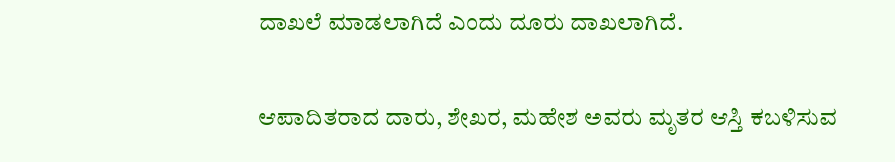ದಾಖಲೆ ಮಾಡಲಾಗಿದೆ ಎಂದು ದೂರು ದಾಖಲಾಗಿದೆ.

ಆಪಾದಿತರಾದ ದಾರು, ಶೇಖರ, ಮಹೇಶ ಅವರು ಮೃತರ ಆಸ್ತಿ ಕಬಳಿಸುವ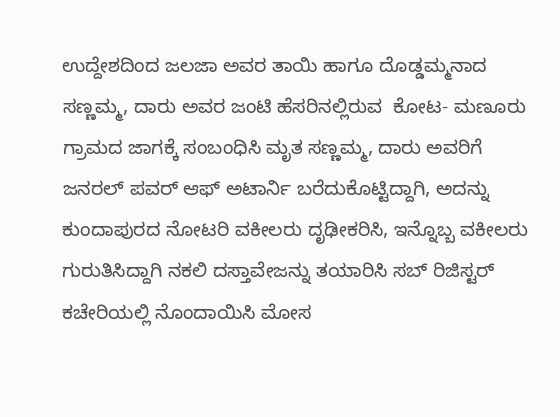ಉದ್ದೇಶದಿಂದ ಜಲಜಾ ಅವರ ತಾಯಿ ಹಾಗೂ ದೊಡ್ಡಮ್ಮನಾದ ಸಣ್ಣಮ್ಮ, ದಾರು ಅವರ ಜಂಟಿ ಹೆಸರಿನಲ್ಲಿರುವ  ಕೋಟ- ಮಣೂರು ಗ್ರಾಮದ ಜಾಗಕ್ಕೆ ಸಂಬಂಧಿಸಿ ಮೃತ ಸಣ್ಣಮ್ಮ, ದಾರು ಅವರಿಗೆ ಜನರಲ್‌ ಪವರ್‌ ಆಫ್ ಅಟಾರ್ನಿ ಬರೆದುಕೊಟ್ಟಿದ್ದಾಗಿ, ಅದನ್ನು ಕುಂದಾಪುರದ ನೋಟರಿ ವಕೀಲರು ದೃಢೀಕರಿಸಿ, ಇನ್ನೊಬ್ಬ ವಕೀಲರು ಗುರುತಿಸಿದ್ದಾಗಿ ನಕಲಿ ದಸ್ತಾವೇಜನ್ನು ತಯಾರಿಸಿ ಸಬ್‌ ರಿಜಿಸ್ಟರ್‌ ಕಚೇರಿಯಲ್ಲಿ ನೊಂದಾಯಿಸಿ ಮೋಸ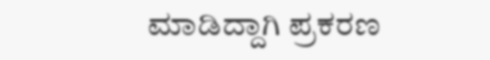ಮಾಡಿದ್ದಾಗಿ ಪ್ರಕರಣ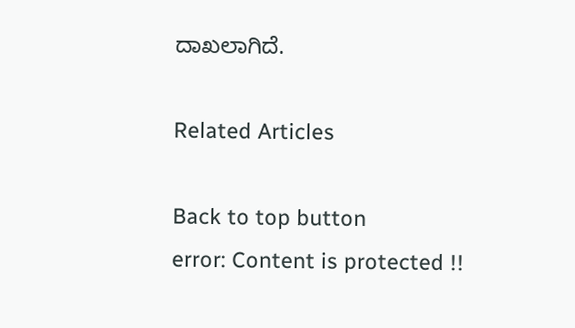ದಾಖಲಾಗಿದೆ.

Related Articles

Back to top button
error: Content is protected !!